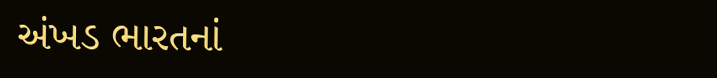અંખડ ભારતનાં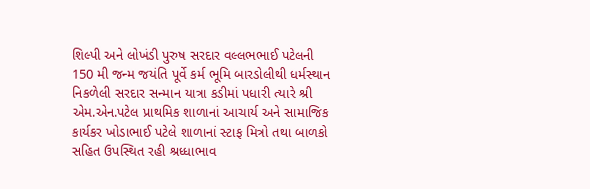શિલ્પી અને લોખંડી પુરુષ સરદાર વલ્લભભાઈ પટેલની 150 મી જન્મ જયંતિ પૂર્વે કર્મ ભૂમિ બારડોલીથી ધર્મસ્થાન નિકળેલી સરદાર સન્માન યાત્રા કડીમાં પધારી ત્યારે શ્રી એમ.એન.પટેલ પ્રાથમિક શાળાનાં આચાર્ય અને સામાજિક કાર્યકર ખોડાભાઈ પટેલે શાળાનાં સ્ટાફ મિત્રો તથા બાળકો સહિત ઉપસ્થિત રહી શ્રધ્ધાભાવ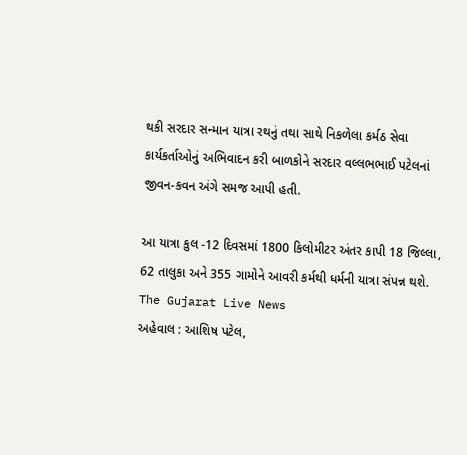થકી સરદાર સન્માન યાત્રા રથનું તથા સાથે નિકળેલા કર્મઠ સેવા કાર્યકર્તાઓનું અભિવાદન કરી બાળકોને સરદાર વલ્લભભાઈ પટેલનાં જીવન-કવન અંગે સમજ આપી હતી.

આ યાત્રા કુલ -12 દિવસમાં 1800 કિલોમીટર અંતર કાપી 18 જિલ્લા, 62 તાલુકા અને 355 ગામોને આવરી કર્મથી ધર્મની યાત્રા સંપન્ન થશે.
The Gujarat Live News
અહેવાલ : આશિષ પટેલ,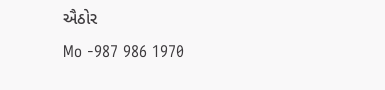ઐઠોર
Mo -987 986 1970